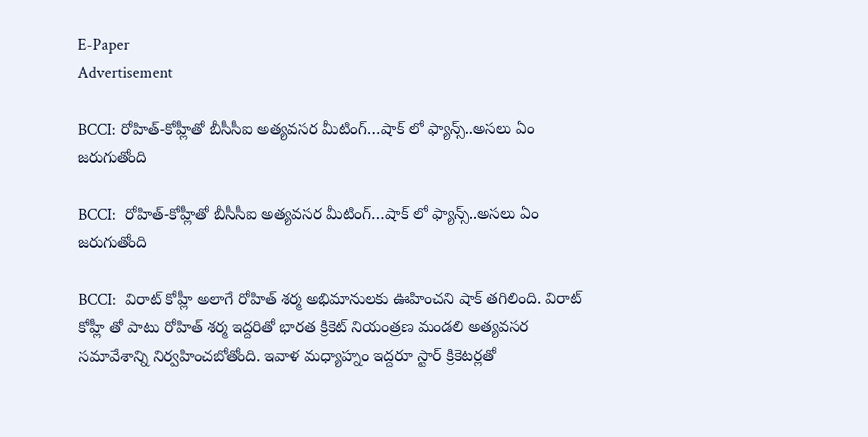E-Paper
Advertisement

BCCI: రోహిత్‌-కోహ్లీతో బీసీసీఐ అత్య‌వ‌స‌ర మీటింగ్‌…షాక్ లో ఫ్యాన్స్‌..అస‌లు ఏం జ‌రుగుతోంది

BCCI:  రోహిత్‌-కోహ్లీతో బీసీసీఐ అత్య‌వ‌స‌ర మీటింగ్‌…షాక్ లో ఫ్యాన్స్‌..అస‌లు ఏం జ‌రుగుతోంది

BCCI:  విరాట్ కోహ్లీ అలాగే రోహిత్ శర్మ అభిమానులకు ఊహించని షాక్ తగిలింది. విరాట్ కోహ్లీ తో పాటు రోహిత్ శర్మ ఇద్దరితో భారత క్రికెట్ నియంత్రణ మండలి అత్యవసర సమావేశాన్ని నిర్వహించబోతోంది. ఇవాళ మధ్యాహ్నం ఇద్దరూ స్టార్ క్రికెటర్లతో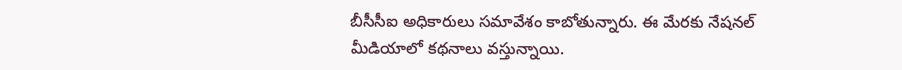బీసీసీఐ అధికారులు సమావేశం కాబోతున్నారు. ఈ మేరకు నేషనల్ మీడియాలో కథనాలు వస్తున్నాయి.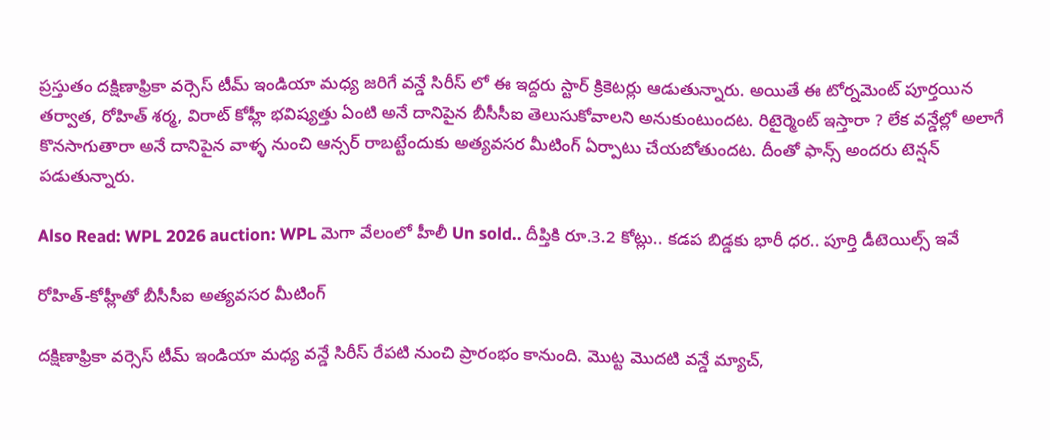ప్రస్తుతం దక్షిణాఫ్రికా వర్సెస్ టీమ్ ఇండియా మధ్య జరిగే వన్డే సిరీస్ లో ఈ ఇద్దరు స్టార్ క్రికెటర్లు ఆడుతున్నారు. అయితే ఈ టోర్నమెంట్ పూర్తయిన తర్వాత, రోహిత్ శర్మ, విరాట్ కోహ్లీ భవిష్యత్తు ఏంటి అనే దానిపైన బీసీసీఐ తెలుసుకోవాలని అనుకుంటుందట. రిటైర్మెంట్ ఇస్తారా ? లేక వన్డేల్లో అలాగే కొనసాగుతారా అనే దానిపైన వాళ్ళ నుంచి ఆన్సర్ రాబట్టేందుకు అత్యవసర మీటింగ్ ఏర్పాటు చేయబోతుందట. దీంతో ఫాన్స్ అందరు టెన్షన్ పడుతున్నారు.

Also Read: WPL 2026 auction: WPL మెగా వేలంలో హీలీ Un sold.. దీప్తికి రూ.3.2 కోట్లు.. కడప బిడ్డకు భారీ ధర.. పూర్తి డీటెయిల్స్ ఇవే

రోహిత్‌-కోహ్లీతో బీసీసీఐ అత్య‌వ‌స‌ర మీటింగ్‌

దక్షిణాఫ్రికా వర్సెస్ టీమ్ ఇండియా మధ్య వన్డే సిరీస్ రేపటి నుంచి ప్రారంభం కానుంది. మొట్ట మొదటి వన్డే మ్యాచ్,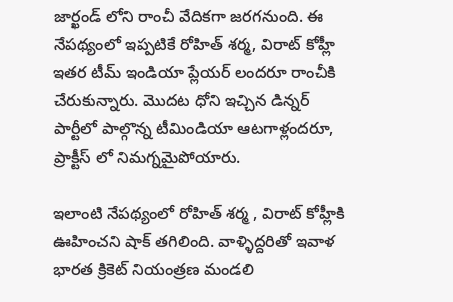జార్ఖండ్ లోని రాంచీ వేదికగా జరగనుంది. ఈ నేపథ్యంలో ఇప్పటికే రోహిత్ శర్మ, విరాట్ కోహ్లీ ఇతర టీమ్ ఇండియా ప్లేయర్ లందరూ రాంచీకి చేరుకున్నారు. మొదట ధోని ఇచ్చిన డిన్నర్ పార్టీలో పాల్గొన్న టీమిండియా ఆటగాళ్లందరూ, ప్రాక్టీస్ లో నిమగ్నమైపోయారు.

ఇలాంటి నేపథ్యంలో రోహిత్ శర్మ , విరాట్ కోహ్లీకి ఊహించని షాక్ తగిలింది. వాళ్ళిద్దరితో ఇవాళ భారత క్రికెట్ నియంత్రణ మండలి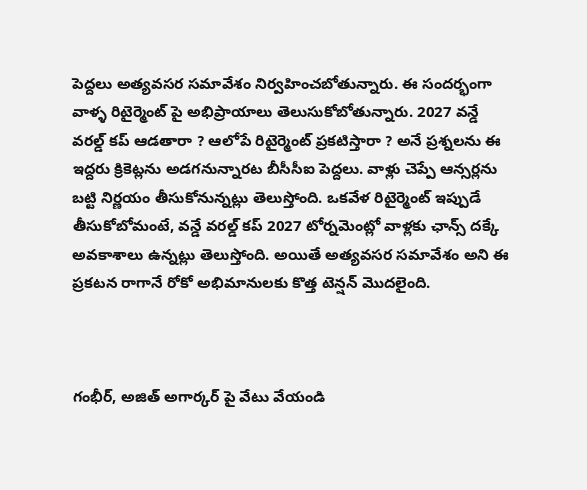పెద్దలు అత్యవసర సమావేశం నిర్వహించబోతున్నారు. ఈ సందర్భంగా వాళ్ళ రిటైర్మెంట్ పై అభిప్రాయాలు తెలుసుకోబోతున్నారు. 2027 వన్డే వరల్డ్ కప్ ఆడతారా ? ఆలోపే రిటైర్మెంట్ ప్రకటిస్తారా ? అనే ప్రశ్నలను ఈ ఇద్దరు క్రికెట్లను అడగనున్నారట బీసీసీఐ పెద్దలు. వాళ్లు చెప్పే ఆన్సర్లను బట్టి నిర్ణయం తీసుకోనున్నట్లు తెలుస్తోంది. ఒకవేళ రిటైర్మెంట్ ఇప్పుడే తీసుకోబోమంటే, వన్డే వరల్డ్ కప్ 2027 టోర్నమెంట్లో వాళ్లకు ఛాన్స్ దక్కే అవకాశాలు ఉన్నట్లు తెలుస్తోంది. అయితే అత్యవసర సమావేశం అని ఈ ప్రకటన రాగానే రోకో అభిమానులకు కొత్త టెన్షన్ మొదలైంది.



గంభీర్, అజిత్ అగార్కర్ పై వేటు వేయండి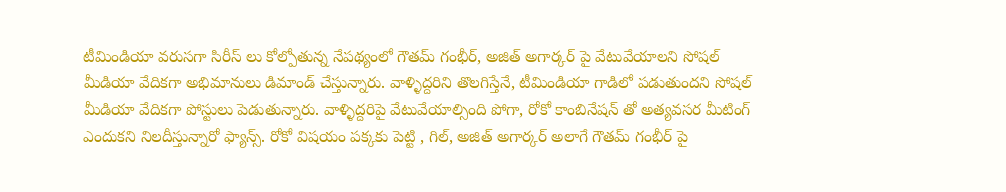టీమిండియా వరుసగా సిరీస్ లు కోల్పోతున్న నేపథ్యంలో గౌతమ్ గంభీర్, అజిత్ అగార్కర్ పై వేటువేయాలని సోషల్ మీడియా వేదికగా అభిమానులు డిమాండ్ చేస్తున్నారు. వాళ్ళిద్దరిని తొలగిస్తేనే, టీమిండియా గాడిలో పడుతుందని సోషల్ మీడియా వేదికగా పోస్టులు పెడుతున్నారు. వాళ్ళిద్దరిపై వేటువేయాల్సింది పోగా, రోకో కాంబినేషన్ తో అత్యవసర మీటింగ్ ఎందుకని నిలదీస్తున్నారో ఫ్యాన్స్. రోకో విషయం పక్కకు పెట్టి , గిల్, అజిత్ అగార్కర్ అలాగే గౌతమ్ గంభీర్ పై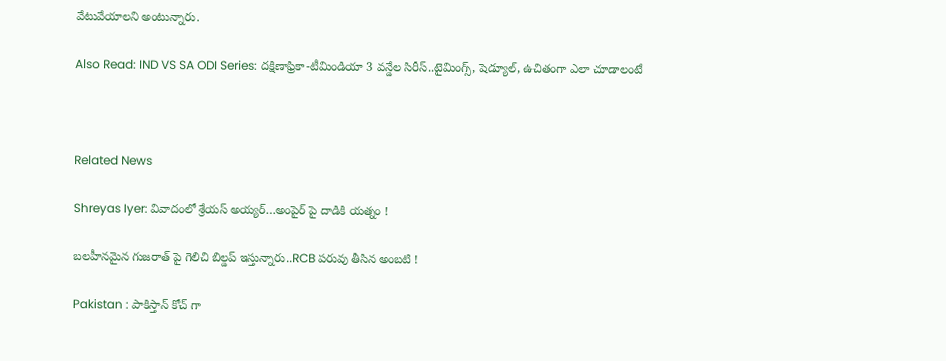వేటువేయాలని అంటున్నారు.

Also Read: IND VS SA ODI Series: ద‌క్షిణాఫ్రికా-టీమిండియా 3 వ‌న్డేల సిరీస్..టైమింగ్స్‌, షెడ్యూల్, ఉచితంగా ఎలా చూడాలంటే



Related News

Shreyas Iyer: వివాదంలో శ్రేయస్ అయ్య‌ర్‌…అంపైర్ పై దాడికి య‌త్నం !

బ‌ల‌హీనమైన గుజ‌రాత్ పై గెలిచి బిల్డ‌ప్ ఇస్తున్నారు..RCB ప‌రువు తీసిన అంబ‌టి !

Pakistan : పాకిస్తాన్ కోచ్ గా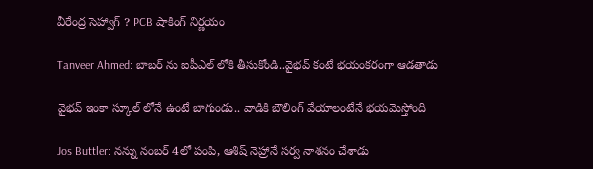వీరేంద్ర సెహ్వాగ్ ? PCB షాకింగ్ నిర్ణ‌యం

Tanveer Ahmed: బాబ‌ర్ ను ఐపీఎల్ లోకి తీసుకోండి..వైభ‌వ్ కంటే భ‌యంక‌రంగా ఆడ‌తాడు

వైభ‌వ్ ఇంకా స్కూల్ లోనే ఉంటే బాగుండు.. వాడికి బౌలింగ్ వేయాలంటేనే భ‌య‌మెస్తోంది

Jos Buttler: న‌న్ను నంబ‌ర్ 4లో పంపి, ఆశిష్ నెహ్రానే స‌ర్వ నాశ‌నం చేశాడు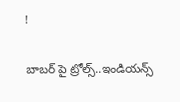!

బాబ‌ర్ పై ట్రోల్స్‌..ఇండియ‌న్స్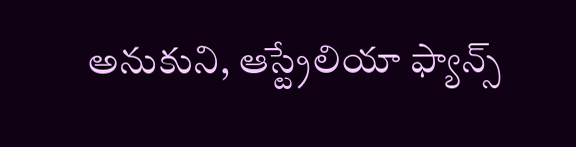అనుకుని, ఆస్ట్రేలియా ఫ్యాన్స్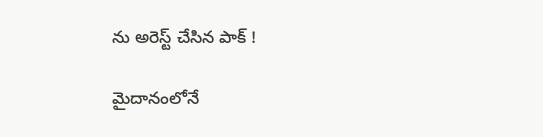ను అరెస్ట్ చేసిన పాక్ !

మైదానంలోనే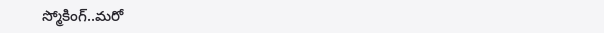స్మోకింగ్..మ‌రో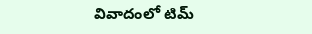వివాదంలో టిమ్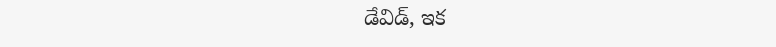డేవిడ్, ఇక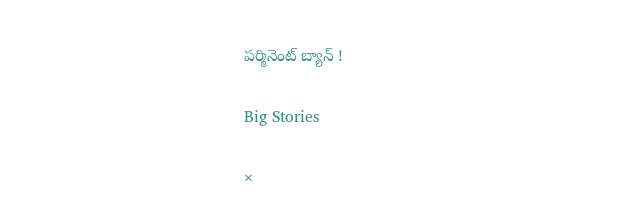ప‌ర్మినెంట్ బ్యాన్ !

Big Stories

×